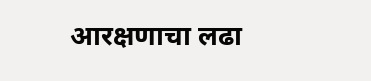आरक्षणाचा लढा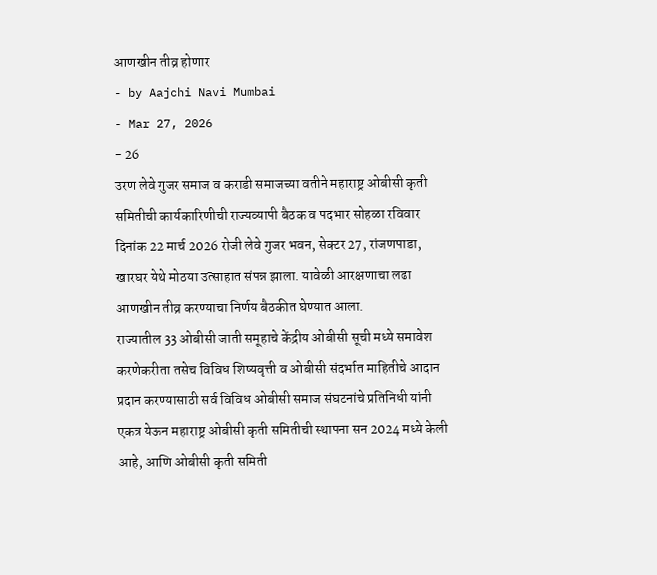आणखीन तीव्र होणार
- by Aajchi Navi Mumbai
- Mar 27, 2026
- 26
उरण लेवे गुजर समाज व कराडी समाजच्या वतीने महाराष्ट्र ओबीसी कृती समितीची कार्यकारिणीची राज्यव्यापी बैठक व पदभार सोहळा रविवार दिनांक 22 मार्च 2026 रोजी लेवे गुजर भवन, सेक्टर 27, रांजणपाडा, खारघर येथे मोठया उत्साहात संपन्न झाला. यावेळी आरक्षणाचा लढा आणखीन तीव्र करण्याचा निर्णय बैठकीत घेण्यात आला.
राज्यातील 33 ओबीसी जाती समूहाचे केंद्रीय ओबीसी सूची मध्ये समावेश करणेकरीता तसेच विविध शिष्यवृत्ती व ओबीसी संदर्भात माहितीचे आदान प्रदान करण्यासाठी सर्व विविध ओबीसी समाज संघटनांचे प्रतिनिधी यांनी एकत्र येऊन महाराष्ट्र ओबीसी कृती समितीची स्थापना सन 2024 मध्ये केली आहे, आणि ओबीसी कृती समिती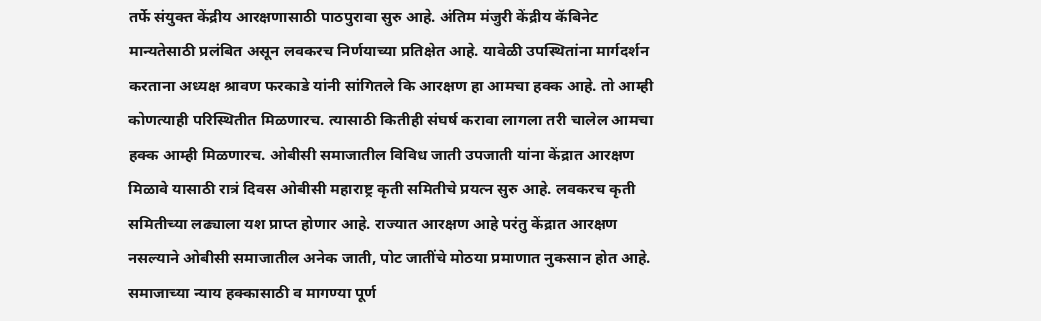तर्फे संयुक्त केंद्रीय आरक्षणासाठी पाठपुरावा सुरु आहे. अंतिम मंजुरी केंद्रीय कॅबिनेट मान्यतेसाठी प्रलंबित असून लवकरच निर्णयाच्या प्रतिक्षेत आहे. यावेळी उपस्थितांना मार्गदर्शन करताना अध्यक्ष श्रावण फरकाडे यांनी सांगितले कि आरक्षण हा आमचा हक्क आहे. तो आम्ही कोणत्याही परिस्थितीत मिळणारच. त्यासाठी कितीही संघर्ष करावा लागला तरी चालेल आमचा हक्क आम्ही मिळणारच. ओबीसी समाजातील विविध जाती उपजाती यांना केंद्रात आरक्षण मिळावे यासाठी रात्रं दिवस ओबीसी महाराष्ट्र कृती समितीचे प्रयत्न सुरु आहे. लवकरच कृती समितीच्या लढ्याला यश प्राप्त होणार आहे. राज्यात आरक्षण आहे परंतु केंद्रात आरक्षण नसल्याने ओबीसी समाजातील अनेक जाती, पोट जातींचे मोठया प्रमाणात नुकसान होत आहे. समाजाच्या न्याय हक्कासाठी व मागण्या पूर्ण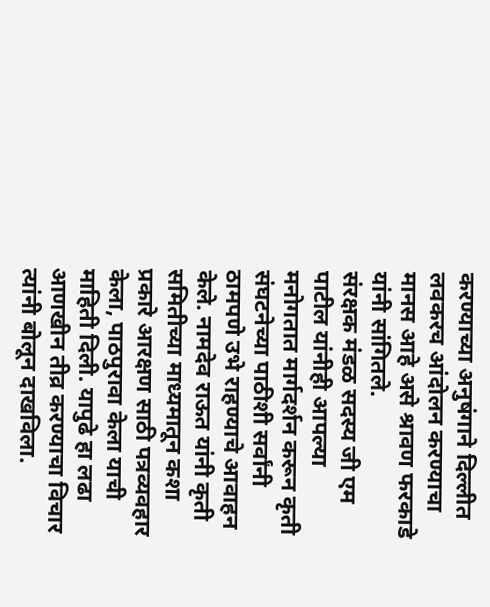करण्याच्या अनुषंगाने दिल्लीत लवकरच आंदोलन करण्याचा मानस आहे असे श्रावण फरकाडे यांनी सांगितले.
संरक्षक मंडळ सदस्य जी एम पाटील यांनीही आपल्या मनोगतात मार्गदर्शन करून कृती संघटनेच्या पाठीशी सर्वांनी ठामपणे उभे राहण्याचे आवाहन केले. नामदेव राऊत यांनी कृती समितीच्या माध्यमातून कशा प्रकारे आरक्षण साठी पत्रव्यवहार केला, पाठपुरावा केला याची माहिती दिली. यापुढे हा लढा आणखीन तीव्र करण्याचा विचार त्यांनी बोलून दाखविला.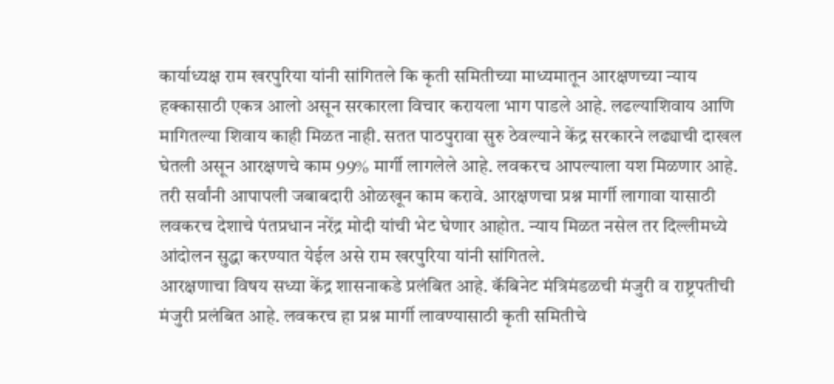कार्याध्यक्ष राम खरपुरिया यांनी सांगितले कि कृती समितीच्या माध्यमातून आरक्षणच्या न्याय हक्कासाठी एकत्र आलो असून सरकारला विचार करायला भाग पाडले आहे. लढल्याशिवाय आणि मागितल्या शिवाय काही मिळत नाही. सतत पाठपुरावा सुरु ठेवल्याने केंद्र सरकारने लढ्याची दाखल घेतली असून आरक्षणचे काम 99% मार्गी लागलेले आहे. लवकरच आपल्याला यश मिळणार आहे. तरी सर्वांनी आपापली जबाबदारी ओळखून काम करावे. आरक्षणचा प्रश्न मार्गी लागावा यासाठी लवकरच देशाचे पंतप्रधान नरेंद्र मोदी यांची भेट घेणार आहोत. न्याय मिळत नसेल तर दिल्लीमध्ये आंदोलन सुद्धा करण्यात येईल असे राम खरपुरिया यांनी सांगितले.
आरक्षणाचा विषय सध्या केंद्र शासनाकडे प्रलंबित आहे. कॅबिनेट मंत्रिमंडळची मंजुरी व राष्ट्रपतीची मंजुरी प्रलंबित आहे. लवकरच हा प्रश्न मार्गी लावण्यासाठी कृती समितीचे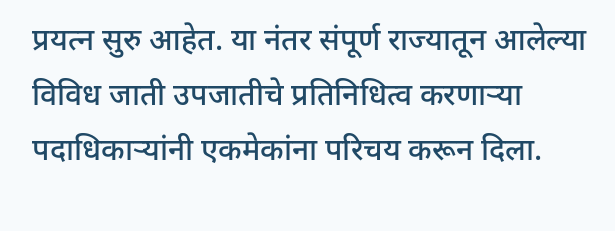प्रयत्न सुरु आहेत. या नंतर संपूर्ण राज्यातून आलेल्या विविध जाती उपजातीचे प्रतिनिधित्व करणाऱ्या पदाधिकाऱ्यांनी एकमेकांना परिचय करून दिला.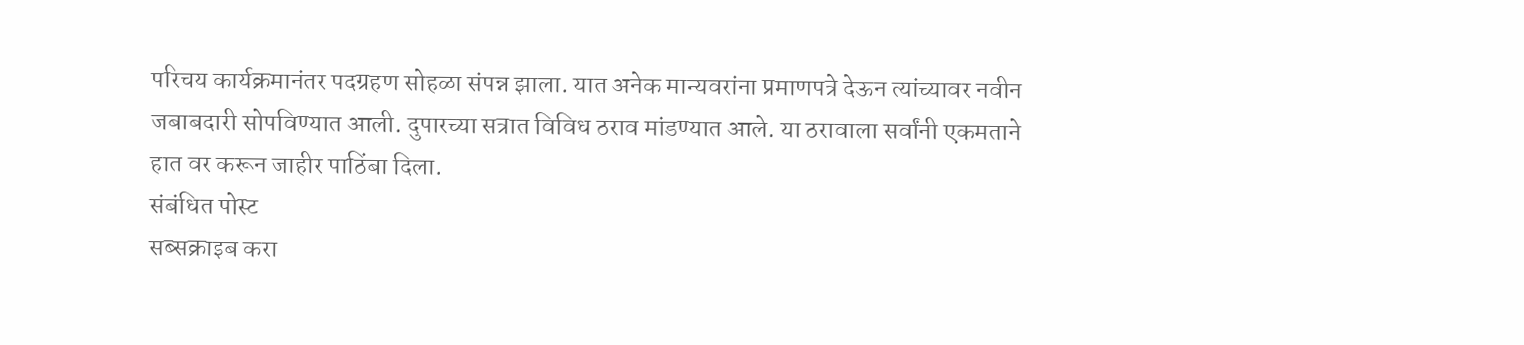परिचय कार्यक्रमानंतर पदग्रहण सोहळा संपन्न झाला. यात अनेक मान्यवरांना प्रमाणपत्रे देऊन त्यांच्यावर नवीन जबाबदारी सोपविण्यात आली. दुपारच्या सत्रात विविध ठराव मांडण्यात आले. या ठरावाला सर्वांनी एकमताने हात वर करून जाहीर पाठिंबा दिला.
संबंधित पोस्ट
सब्सक्राइब करा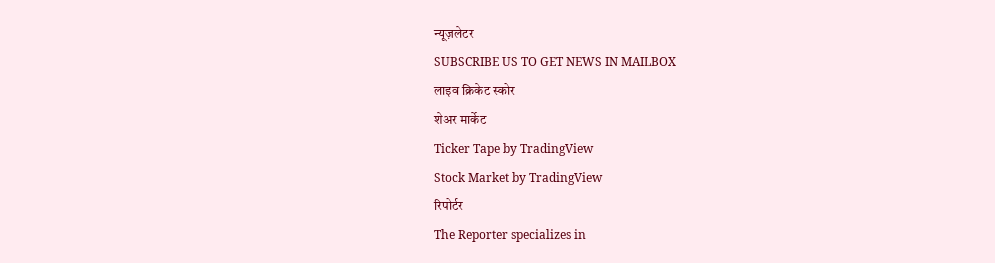न्यूज़लेटर
SUBSCRIBE US TO GET NEWS IN MAILBOX
लाइव क्रिकेट स्कोर
शेअर मार्केट
Ticker Tape by TradingView
Stock Market by TradingView
रिपोर्टर
The Reporter specializes in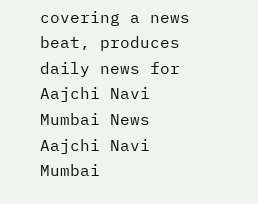covering a news beat, produces daily news for Aajchi Navi Mumbai News
Aajchi Navi Mumbai